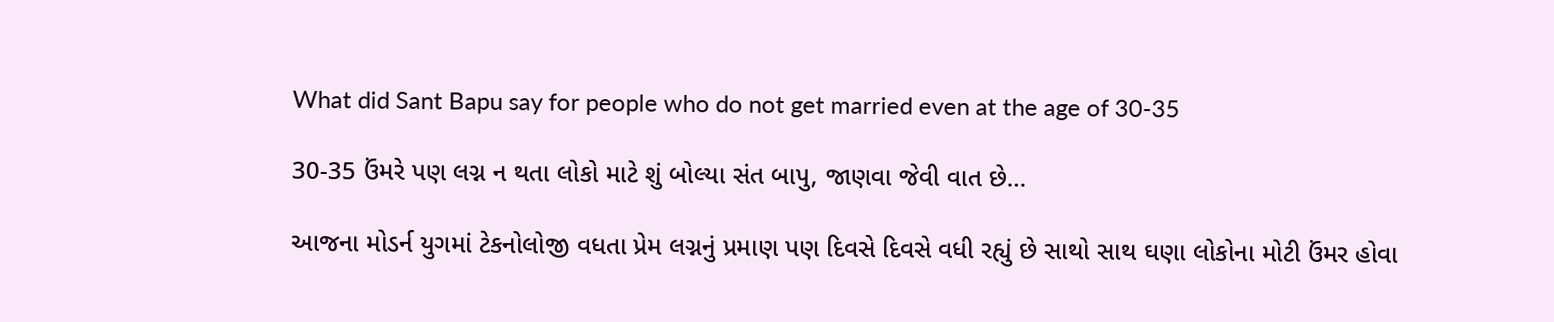What did Sant Bapu say for people who do not get married even at the age of 30-35

30-35 ઉંમરે પણ લગ્ન ન થતા લોકો માટે શું બોલ્યા સંત બાપુ, જાણવા જેવી વાત છે…

આજના મોડર્ન યુગમાં ટેકનોલોજી વધતા પ્રેમ લગ્નનું પ્રમાણ પણ દિવસે દિવસે વધી રહ્યું છે સાથો સાથ ઘણા લોકોના મોટી ઉંમર હોવા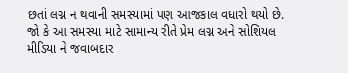છતાં લગ્ન ન થવાની સમસ્યામાં પણ આજકાલ વધારો થયો છે. જો કે આ સમસ્યા માટે સામાન્ય રીતે પ્રેમ લગ્ન અને સોશિયલ મીડિયા ને જવાબદાર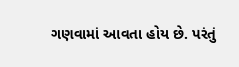ગણવામાં આવતા હોય છે. પરંતું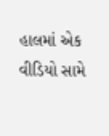હાલમાં એક વીડિયો સામે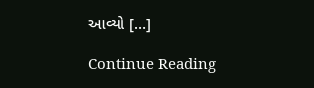આવ્યો […]

Continue Reading